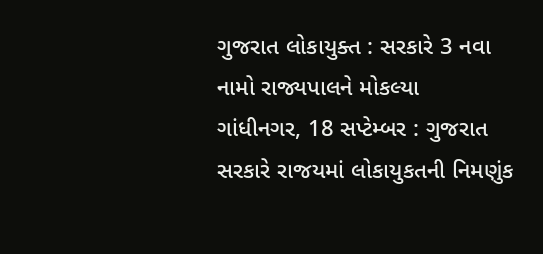ગુજરાત લોકાયુક્ત : સરકારે 3 નવા નામો રાજ્યપાલને મોકલ્યા
ગાંધીનગર, 18 સપ્ટેમ્બર : ગુજરાત સરકારે રાજયમાં લોકાયુકતની નિમણુંક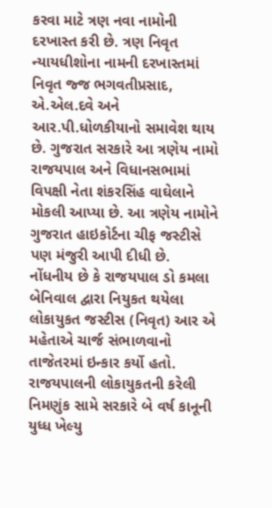કરવા માટે ત્રણ નવા નામોની દરખાસ્ત કરી છે. ત્રણ નિવૃત ન્યાયધીશોના નામની દરખાસ્તમાં નિવૃત જ્જ ભગવતીપ્રસાદ, એ.એલ.દવે અને આર.પી.ધોળકીયાનો સમાવેશ થાય છે. ગુજરાત સરકારે આ ત્રણેય નામો રાજયપાલ અને વિધાનસભામાં વિપક્ષી નેતા શંકરસિંહ વાઘેલાને મોકલી આપ્યા છે. આ ત્રણેય નામોને ગુજરાત હાઇકોર્ટના ચીફ જસ્ટીસે પણ મંજુરી આપી દીધી છે.
નોંધનીય છે કે રાજયપાલ ડો કમલા બેનિવાલ દ્વારા નિયુકત થયેલા લોકાયુકત જસ્ટીસ (નિવૃત) આર એ મહેતાએ ચાર્જ સંભાળવાનો તાજેતરમાં ઇન્કાર કર્યો હતો. રાજયપાલની લોકાયુકતની કરેલી નિમણુંક સામે સરકારે બે વર્ષ કાનૂની યુધ્ધ ખેલ્યુ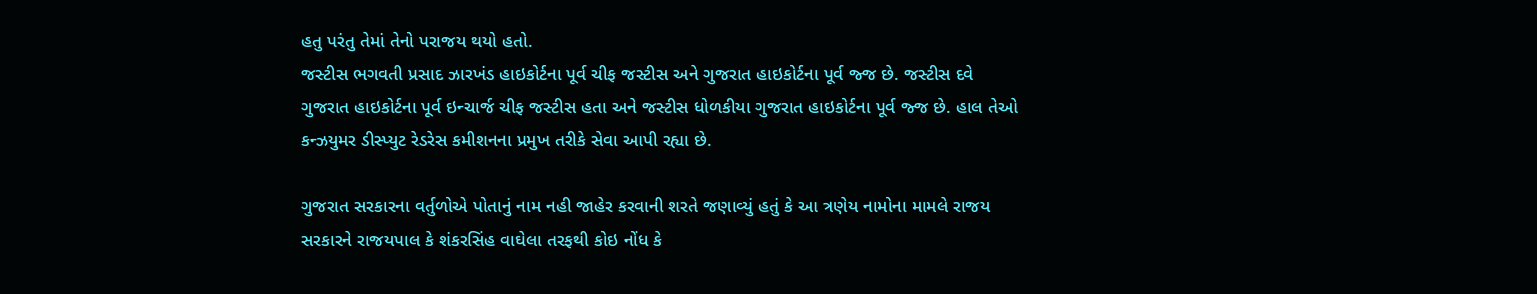હતુ પરંતુ તેમાં તેનો પરાજય થયો હતો.
જસ્ટીસ ભગવતી પ્રસાદ ઝારખંડ હાઇકોર્ટના પૂર્વ ચીફ જસ્ટીસ અને ગુજરાત હાઇકોર્ટના પૂર્વ જ્જ છે. જસ્ટીસ દવે ગુજરાત હાઇકોર્ટના પૂર્વ ઇન્ચાર્જ ચીફ જસ્ટીસ હતા અને જસ્ટીસ ધોળકીયા ગુજરાત હાઇકોર્ટના પૂર્વ જ્જ છે. હાલ તેઓ કન્ઝયુમર ડીસ્પ્યુટ રેડરેસ કમીશનના પ્રમુખ તરીકે સેવા આપી રહ્યા છે.

ગુજરાત સરકારના વર્તુળોએ પોતાનું નામ નહી જાહેર કરવાની શરતે જણાવ્યું હતું કે આ ત્રણેય નામોના મામલે રાજય સરકારને રાજયપાલ કે શંકરસિંહ વાઘેલા તરફથી કોઇ નોંધ કે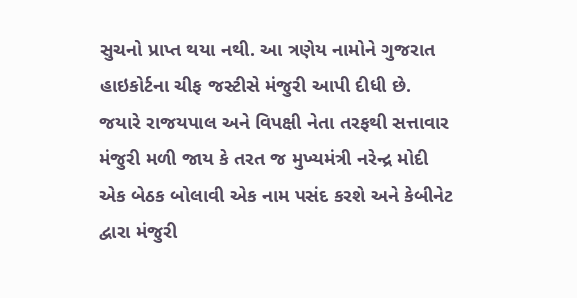સુચનો પ્રાપ્ત થયા નથી. આ ત્રણેય નામોને ગુજરાત હાઇકોર્ટના ચીફ જસ્ટીસે મંજુરી આપી દીધી છે. જયારે રાજયપાલ અને વિપક્ષી નેતા તરફથી સત્તાવાર મંજુરી મળી જાય કે તરત જ મુખ્યમંત્રી નરેન્દ્ર મોદી એક બેઠક બોલાવી એક નામ પસંદ કરશે અને કેબીનેટ દ્વારા મંજુરી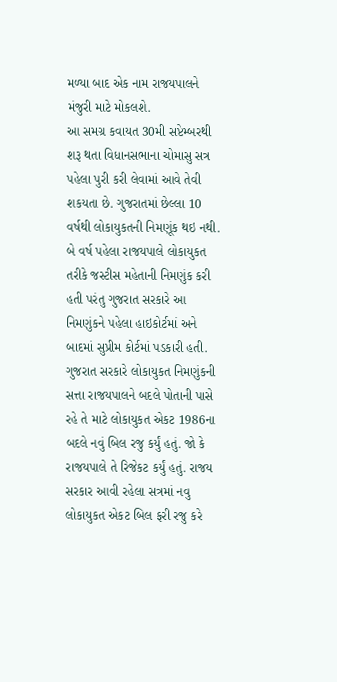મળ્યા બાદ એક નામ રાજયપાલને મંજુરી માટે મોકલશે.
આ સમગ્ર કવાયત 30મી સપ્ટેમ્બરથી શરૂ થતા વિધાનસભાના ચોમાસુ સત્ર પહેલા પુરી કરી લેવામાં આવે તેવી શકયતા છે. ગુજરાતમાં છેલ્લા 10 વર્ષથી લોકાયુકતની નિમણૂંક થઇ નથી. બે વર્ષ પહેલા રાજયપાલે લોકાયુકત તરીકે જસ્ટીસ મહેતાની નિમણુંક કરી હતી પરંતુ ગુજરાત સરકારે આ નિમણુંકને પહેલા હાઇકોર્ટમાં અને બાદમાં સુપ્રીમ કોર્ટમાં પડકારી હતી.
ગુજરાત સરકારે લોકાયુકત નિમણુંકની સત્તા રાજયપાલને બદલે પોતાની પાસે રહે તે માટે લોકાયુકત એકટ 1986ના બદલે નવું બિલ રજુ કર્યું હતું. જો કે રાજયપાલે તે રિજેકટ કર્યું હતું. રાજય સરકાર આવી રહેલા સત્રમાં નવુ લોકાયુકત એકટ બિલ ફરી રજુ કરે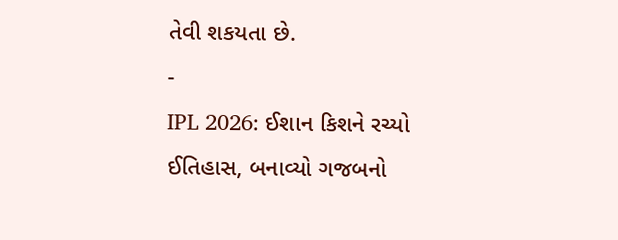તેવી શકયતા છે.
-
IPL 2026: ઈશાન કિશને રચ્યો ઈતિહાસ, બનાવ્યો ગજબનો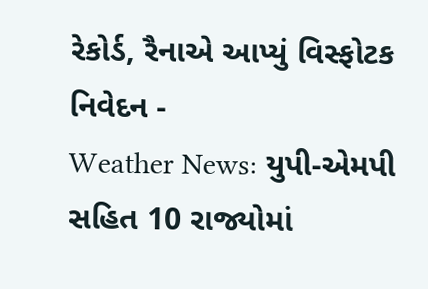રેકોર્ડ, રૈનાએ આપ્યું વિસ્ફોટક નિવેદન -
Weather News: યુપી-એમપી સહિત 10 રાજ્યોમાં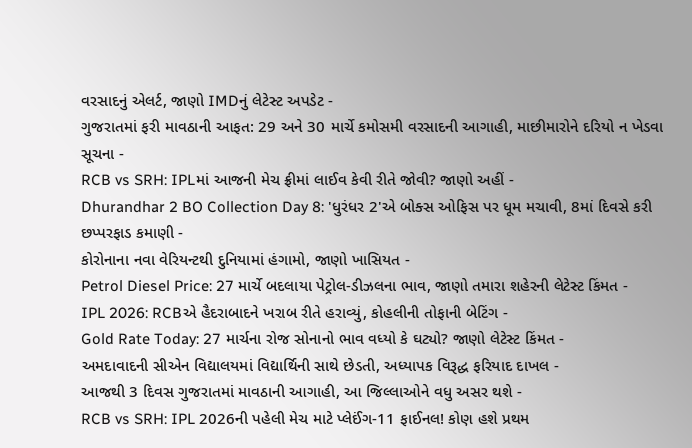વરસાદનું એલર્ટ, જાણો IMDનું લેટેસ્ટ અપડેટ -
ગુજરાતમાં ફરી માવઠાની આફત: 29 અને 30 માર્ચે કમોસમી વરસાદની આગાહી, માછીમારોને દરિયો ન ખેડવા સૂચના -
RCB vs SRH: IPLમાં આજની મેચ ફ્રીમાં લાઈવ કેવી રીતે જોવી? જાણો અહીં -
Dhurandhar 2 BO Collection Day 8: 'ધુરંધર 2'એ બોક્સ ઓફિસ પર ધૂમ મચાવી, 8માં દિવસે કરી છપ્પરફાડ કમાણી -
કોરોનાના નવા વેરિયન્ટથી દુનિયામાં હંગામો, જાણો ખાસિયત -
Petrol Diesel Price: 27 માર્ચે બદલાયા પેટ્રોલ-ડીઝલના ભાવ, જાણો તમારા શહેરની લેટેસ્ટ કિંમત -
IPL 2026: RCBએ હૈદરાબાદને ખરાબ રીતે હરાવ્યું, કોહલીની તોફાની બેટિંગ -
Gold Rate Today: 27 માર્ચના રોજ સોનાનો ભાવ વધ્યો કે ઘટ્યો? જાણો લેટેસ્ટ કિંમત -
અમદાવાદની સીએન વિદ્યાલયમાં વિદ્યાર્થિની સાથે છેડતી, અધ્યાપક વિરૂદ્ધ ફરિયાદ દાખલ -
આજથી 3 દિવસ ગુજરાતમાં માવઠાની આગાહી, આ જિલ્લાઓને વધુ અસર થશે -
RCB vs SRH: IPL 2026ની પહેલી મેચ માટે પ્લેઈંગ-11 ફાઈનલ! કોણ હશે પ્રથમ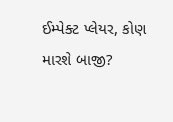ઈમ્પેક્ટ પ્લેયર, કોણ મારશે બાજી?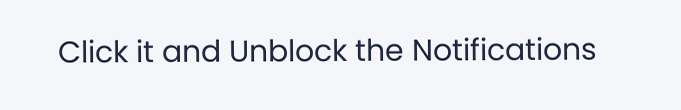Click it and Unblock the Notifications